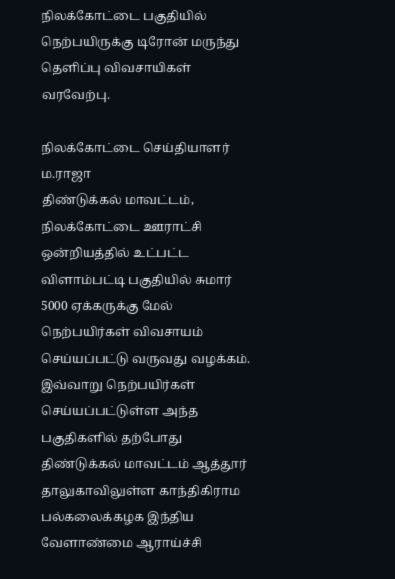நிலக்கோட்டை பகுதியில் நெற்பயிருக்கு டிரோன் மருந்து தெளிப்பு விவசாயிகள் வரவேற்பு.

நிலக்கோட்டை செய்தியாளர் ம.ராஜா
திண்டுக்கல் மாவட்டம், நிலக்கோட்டை ஊராட்சி ஒன்றியத்தில் உட்பட்ட விளாம்பட்டி பகுதியில் சுமார் 5000 ஏக்கருக்கு மேல் நெற்பயிர்கள் விவசாயம் செய்யப்பட்டு வருவது வழக்கம்.
இவ்வாறு நெற்பயிர்கள் செய்யப்பட்டுள்ள அந்த பகுதிகளில் தற்போது திண்டுக்கல் மாவட்டம் ஆத்தூர் தாலுகாவிலுள்ள காந்திகிராம பல்கலைக்கழக இந்திய வேளாண்மை ஆராய்ச்சி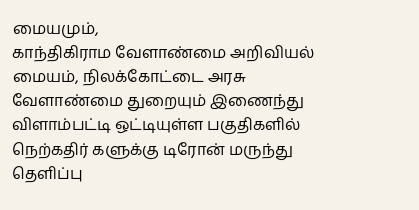மையமும்,
காந்திகிராம வேளாண்மை அறிவியல் மையம், நிலக்கோட்டை அரசு வேளாண்மை துறையும் இணைந்து விளாம்பட்டி ஒட்டியுள்ள பகுதிகளில் நெற்கதிர் களுக்கு டிரோன் மருந்து தெளிப்பு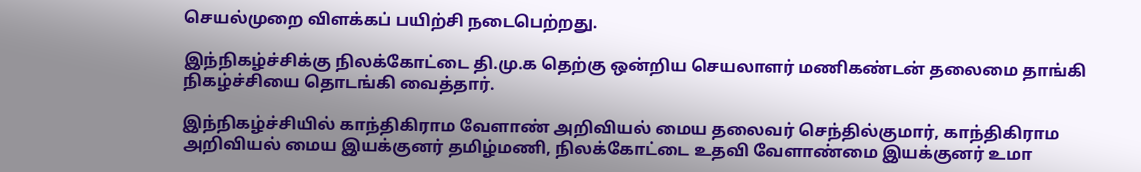செயல்முறை விளக்கப் பயிற்சி நடைபெற்றது.

இந்நிகழ்ச்சிக்கு நிலக்கோட்டை தி.மு.க தெற்கு ஒன்றிய செயலாளர் மணிகண்டன் தலைமை தாங்கி நிகழ்ச்சியை தொடங்கி வைத்தார்.

இந்நிகழ்ச்சியில் காந்திகிராம வேளாண் அறிவியல் மைய தலைவர் செந்தில்குமார், காந்திகிராம அறிவியல் மைய இயக்குனர் தமிழ்மணி, நிலக்கோட்டை உதவி வேளாண்மை இயக்குனர் உமா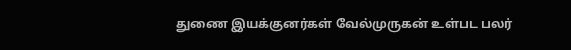துணை இயக்குனர்கள் வேல்முருகன் உள்பட பலர்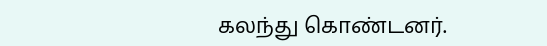கலந்து கொண்டனர்.